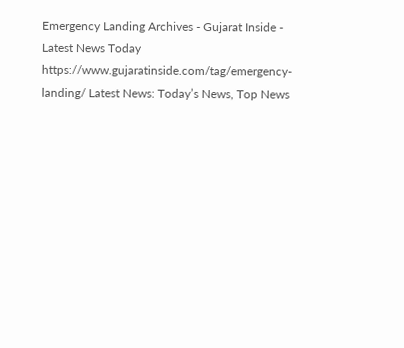Emergency Landing Archives - Gujarat Inside - Latest News Today https://www.gujaratinside.com/tag/emergency-landing/ Latest News: Today’s News, Top News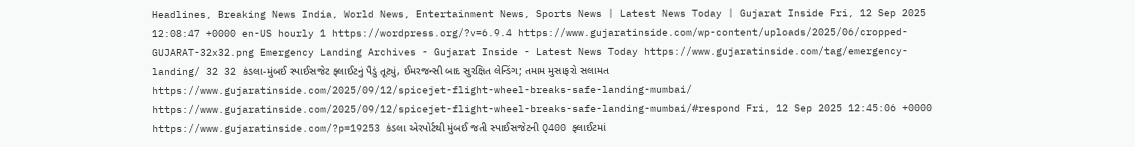Headlines, Breaking News India, World News, Entertainment News, Sports News | Latest News Today | Gujarat Inside Fri, 12 Sep 2025 12:08:47 +0000 en-US hourly 1 https://wordpress.org/?v=6.9.4 https://www.gujaratinside.com/wp-content/uploads/2025/06/cropped-GUJARAT-32x32.png Emergency Landing Archives - Gujarat Inside - Latest News Today https://www.gujaratinside.com/tag/emergency-landing/ 32 32 કંડલા-મુંબઈ સ્પાઈસજેટ ફ્લાઈટનું પૈડું તૂટ્યું, ઈમરજન્સી બાદ સુરક્ષિત લેન્ડિંગ; તમામ મુસાફરો સલામત https://www.gujaratinside.com/2025/09/12/spicejet-flight-wheel-breaks-safe-landing-mumbai/ https://www.gujaratinside.com/2025/09/12/spicejet-flight-wheel-breaks-safe-landing-mumbai/#respond Fri, 12 Sep 2025 12:45:06 +0000 https://www.gujaratinside.com/?p=19253 કંડલા એરપોર્ટથી મુંબઈ જતી સ્પાઈસજેટની Q400 ફ્લાઈટમાં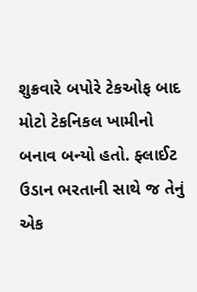શુક્રવારે બપોરે ટેકઓફ બાદ મોટો ટેકનિકલ ખામીનો બનાવ બન્યો હતો. ફ્લાઈટ ઉડાન ભરતાની સાથે જ તેનું એક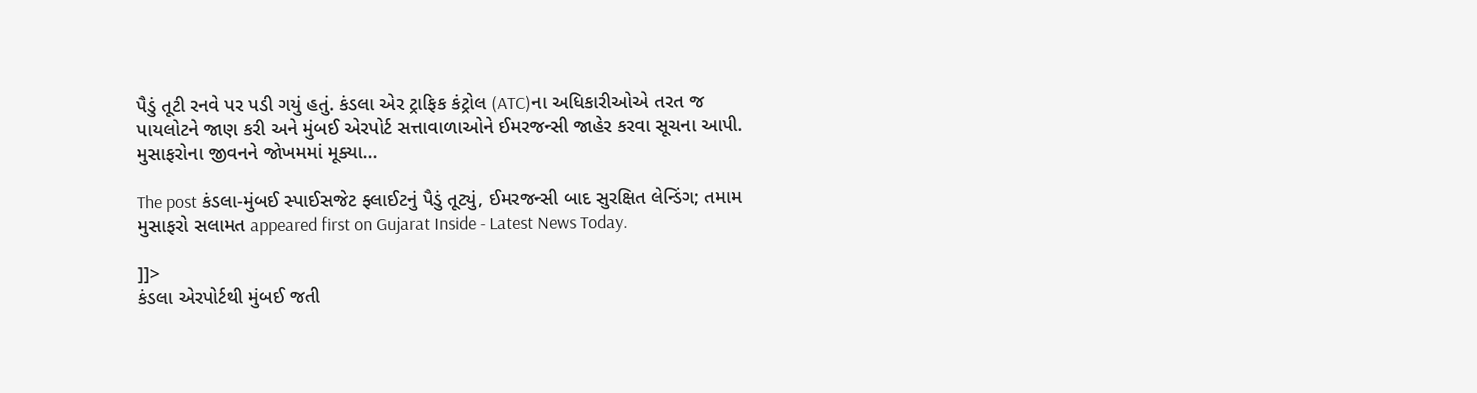પૈડું તૂટી રનવે પર પડી ગયું હતું. કંડલા એર ટ્રાફિક કંટ્રોલ (ATC)ના અધિકારીઓએ તરત જ પાયલોટને જાણ કરી અને મુંબઈ એરપોર્ટ સત્તાવાળાઓને ઈમરજન્સી જાહેર કરવા સૂચના આપી. મુસાફરોના જીવનને જોખમમાં મૂક્યા...

The post કંડલા-મુંબઈ સ્પાઈસજેટ ફ્લાઈટનું પૈડું તૂટ્યું, ઈમરજન્સી બાદ સુરક્ષિત લેન્ડિંગ; તમામ મુસાફરો સલામત appeared first on Gujarat Inside - Latest News Today.

]]>
કંડલા એરપોર્ટથી મુંબઈ જતી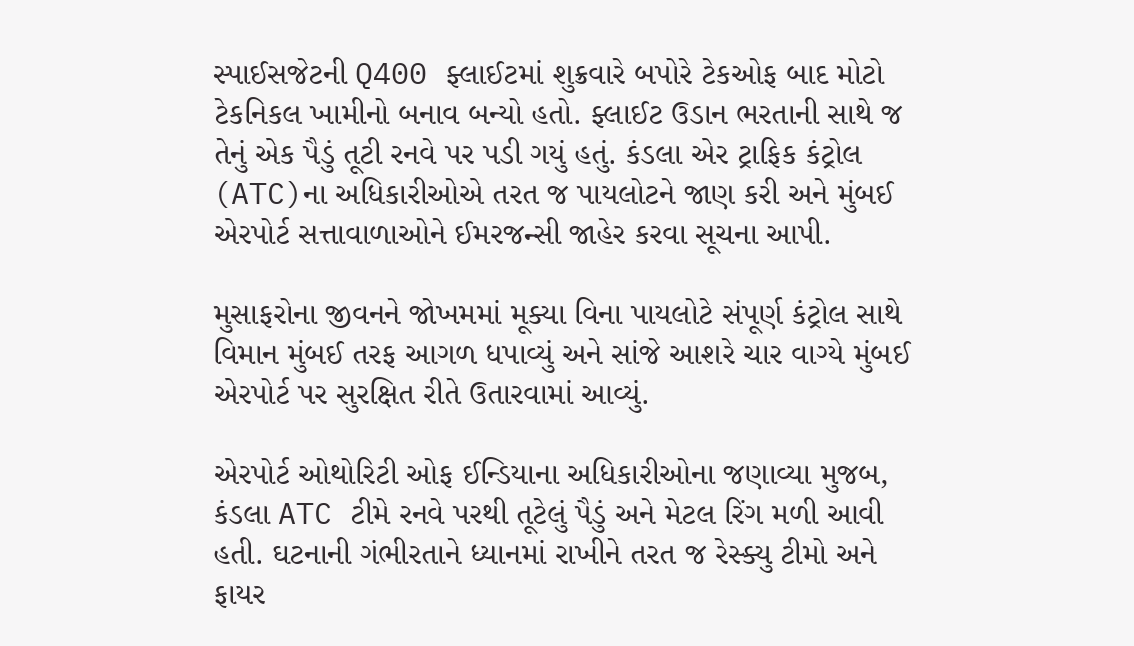સ્પાઈસજેટની Q400 ફ્લાઈટમાં શુક્રવારે બપોરે ટેકઓફ બાદ મોટો ટેકનિકલ ખામીનો બનાવ બન્યો હતો. ફ્લાઈટ ઉડાન ભરતાની સાથે જ તેનું એક પૈડું તૂટી રનવે પર પડી ગયું હતું. કંડલા એર ટ્રાફિક કંટ્રોલ (ATC)ના અધિકારીઓએ તરત જ પાયલોટને જાણ કરી અને મુંબઈ એરપોર્ટ સત્તાવાળાઓને ઈમરજન્સી જાહેર કરવા સૂચના આપી.

મુસાફરોના જીવનને જોખમમાં મૂક્યા વિના પાયલોટે સંપૂર્ણ કંટ્રોલ સાથે વિમાન મુંબઈ તરફ આગળ ધપાવ્યું અને સાંજે આશરે ચાર વાગ્યે મુંબઈ એરપોર્ટ પર સુરક્ષિત રીતે ઉતારવામાં આવ્યું.

એરપોર્ટ ઓથોરિટી ઓફ ઈન્ડિયાના અધિકારીઓના જણાવ્યા મુજબ, કંડલા ATC ટીમે રનવે પરથી તૂટેલું પૈડું અને મેટલ રિંગ મળી આવી હતી. ઘટનાની ગંભીરતાને ધ્યાનમાં રાખીને તરત જ રેસ્ક્યુ ટીમો અને ફાયર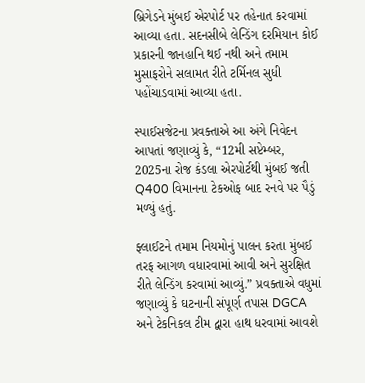બ્રિગેડને મુંબઈ એરપોર્ટ પર તહેનાત કરવામાં આવ્યા હતા. સદનસીબે લેન્ડિંગ દરમિયાન કોઈ પ્રકારની જાનહાનિ થઈ નથી અને તમામ મુસાફરોને સલામત રીતે ટર્મિનલ સુધી પહોંચાડવામાં આવ્યા હતા.

સ્પાઈસજેટના પ્રવક્તાએ આ અંગે નિવેદન આપતાં જણાવ્યું કે, “12મી સપ્ટેમ્બર, 2025ના રોજ કંડલા એરપોર્ટથી મુંબઈ જતી Q400 વિમાનના ટેકઓફ બાદ રનવે પર પૈડું મળ્યું હતું.

ફ્લાઈટને તમામ નિયમોનું પાલન કરતા મુંબઈ તરફ આગળ વધારવામાં આવી અને સુરક્ષિત રીતે લેન્ડિંગ કરવામાં આવ્યું.” પ્રવક્તાએ વધુમાં જણાવ્યું કે ઘટનાની સંપૂર્ણ તપાસ DGCA અને ટેકનિકલ ટીમ દ્વારા હાથ ધરવામાં આવશે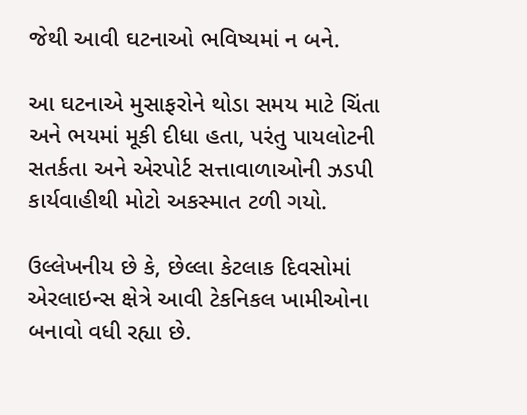જેથી આવી ઘટનાઓ ભવિષ્યમાં ન બને.

આ ઘટનાએ મુસાફરોને થોડા સમય માટે ચિંતા અને ભયમાં મૂકી દીધા હતા, પરંતુ પાયલોટની સતર્કતા અને એરપોર્ટ સત્તાવાળાઓની ઝડપી કાર્યવાહીથી મોટો અકસ્માત ટળી ગયો.

ઉલ્લેખનીય છે કે, છેલ્લા કેટલાક દિવસોમાં એરલાઇન્સ ક્ષેત્રે આવી ટેકનિકલ ખામીઓના બનાવો વધી રહ્યા છે.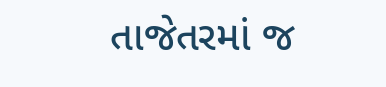તાજેતરમાં જ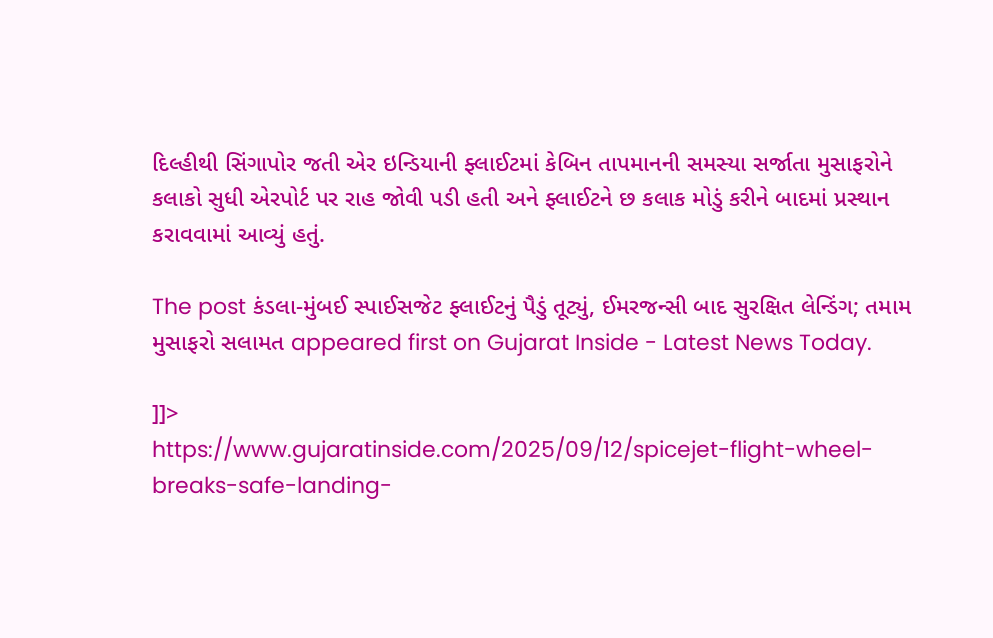દિલ્હીથી સિંગાપોર જતી એર ઇન્ડિયાની ફ્લાઈટમાં કેબિન તાપમાનની સમસ્યા સર્જાતા મુસાફરોને કલાકો સુધી એરપોર્ટ પર રાહ જોવી પડી હતી અને ફ્લાઈટને છ કલાક મોડું કરીને બાદમાં પ્રસ્થાન કરાવવામાં આવ્યું હતું.

The post કંડલા-મુંબઈ સ્પાઈસજેટ ફ્લાઈટનું પૈડું તૂટ્યું, ઈમરજન્સી બાદ સુરક્ષિત લેન્ડિંગ; તમામ મુસાફરો સલામત appeared first on Gujarat Inside - Latest News Today.

]]>
https://www.gujaratinside.com/2025/09/12/spicejet-flight-wheel-breaks-safe-landing-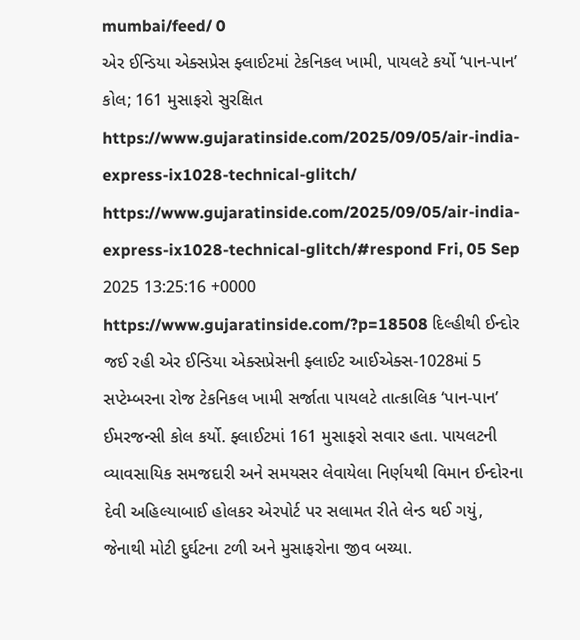mumbai/feed/ 0
એર ઈન્ડિયા એક્સપ્રેસ ફ્લાઈટમાં ટેકનિકલ ખામી, પાયલટે કર્યો ‘પાન-પાન’ કોલ; 161 મુસાફરો સુરક્ષિત https://www.gujaratinside.com/2025/09/05/air-india-express-ix1028-technical-glitch/ https://www.gujaratinside.com/2025/09/05/air-india-express-ix1028-technical-glitch/#respond Fri, 05 Sep 2025 13:25:16 +0000 https://www.gujaratinside.com/?p=18508 દિલ્હીથી ઈન્દોર જઈ રહી એર ઈન્ડિયા એક્સપ્રેસની ફ્લાઈટ આઈએક્સ-1028માં 5 સપ્ટેમ્બરના રોજ ટેકનિકલ ખામી સર્જાતા પાયલટે તાત્કાલિક ‘પાન-પાન’ ઈમરજન્સી કોલ કર્યો. ફ્લાઈટમાં 161 મુસાફરો સવાર હતા. પાયલટની વ્યાવસાયિક સમજદારી અને સમયસર લેવાયેલા નિર્ણયથી વિમાન ઈન્દોરના દેવી અહિલ્યાબાઈ હોલકર એરપોર્ટ પર સલામત રીતે લેન્ડ થઈ ગયું, જેનાથી મોટી દુર્ઘટના ટળી અને મુસાફરોના જીવ બચ્યા.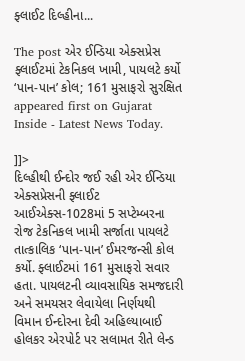ફ્લાઈટ દિલ્હીના...

The post એર ઈન્ડિયા એક્સપ્રેસ ફ્લાઈટમાં ટેકનિકલ ખામી, પાયલટે કર્યો ‘પાન-પાન’ કોલ; 161 મુસાફરો સુરક્ષિત appeared first on Gujarat Inside - Latest News Today.

]]>
દિલ્હીથી ઈન્દોર જઈ રહી એર ઈન્ડિયા એક્સપ્રેસની ફ્લાઈટ આઈએક્સ-1028માં 5 સપ્ટેમ્બરના રોજ ટેકનિકલ ખામી સર્જાતા પાયલટે તાત્કાલિક ‘પાન-પાન’ ઈમરજન્સી કોલ કર્યો. ફ્લાઈટમાં 161 મુસાફરો સવાર હતા. પાયલટની વ્યાવસાયિક સમજદારી અને સમયસર લેવાયેલા નિર્ણયથી વિમાન ઈન્દોરના દેવી અહિલ્યાબાઈ હોલકર એરપોર્ટ પર સલામત રીતે લેન્ડ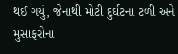થઈ ગયું, જેનાથી મોટી દુર્ઘટના ટળી અને મુસાફરોના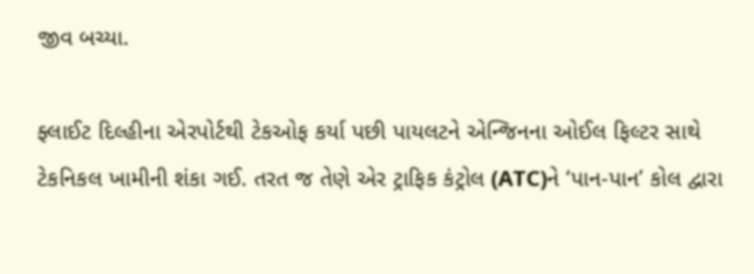જીવ બચ્યા.

ફ્લાઈટ દિલ્હીના એરપોર્ટથી ટેકઓફ કર્યા પછી પાયલટને એન્જિનના ઓઈલ ફિલ્ટર સાથે ટેકનિકલ ખામીની શંકા ગઈ. તરત જ તેણે એર ટ્રાફિક કંટ્રોલ (ATC)ને ‘પાન-પાન’ કોલ દ્વારા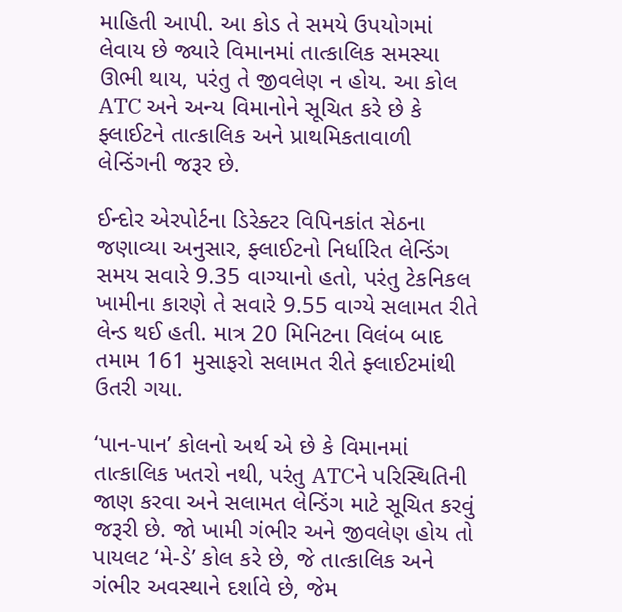માહિતી આપી. આ કોડ તે સમયે ઉપયોગમાં લેવાય છે જ્યારે વિમાનમાં તાત્કાલિક સમસ્યા ઊભી થાય, પરંતુ તે જીવલેણ ન હોય. આ કોલ ATC અને અન્ય વિમાનોને સૂચિત કરે છે કે ફ્લાઈટને તાત્કાલિક અને પ્રાથમિકતાવાળી લેન્ડિંગની જરૂર છે.

ઈન્દોર એરપોર્ટના ડિરેક્ટર વિપિનકાંત સેઠના જણાવ્યા અનુસાર, ફ્લાઈટનો નિર્ધારિત લેન્ડિંગ સમય સવારે 9.35 વાગ્યાનો હતો, પરંતુ ટેકનિકલ ખામીના કારણે તે સવારે 9.55 વાગ્યે સલામત રીતે લેન્ડ થઈ હતી. માત્ર 20 મિનિટના વિલંબ બાદ તમામ 161 મુસાફરો સલામત રીતે ફ્લાઈટમાંથી ઉતરી ગયા.

‘પાન-પાન’ કોલનો અર્થ એ છે કે વિમાનમાં તાત્કાલિક ખતરો નથી, પરંતુ ATCને પરિસ્થિતિની જાણ કરવા અને સલામત લેન્ડિંગ માટે સૂચિત કરવું જરૂરી છે. જો ખામી ગંભીર અને જીવલેણ હોય તો પાયલટ ‘મે-ડે’ કોલ કરે છે, જે તાત્કાલિક અને ગંભીર અવસ્થાને દર્શાવે છે, જેમ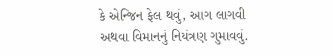કે એન્જિન ફેલ થવું, આગ લાગવી અથવા વિમાનનું નિયંત્રણ ગુમાવવું.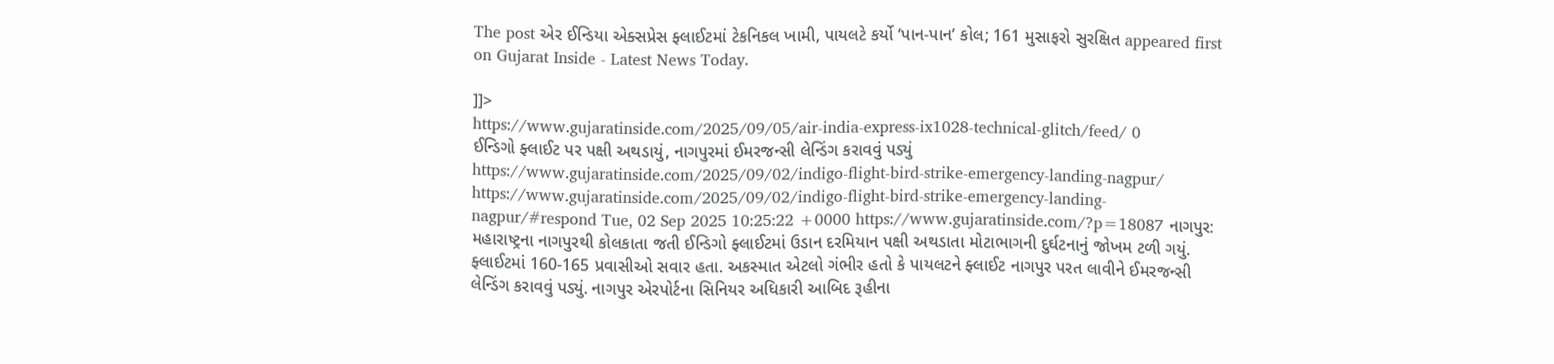The post એર ઈન્ડિયા એક્સપ્રેસ ફ્લાઈટમાં ટેકનિકલ ખામી, પાયલટે કર્યો ‘પાન-પાન’ કોલ; 161 મુસાફરો સુરક્ષિત appeared first on Gujarat Inside - Latest News Today.

]]>
https://www.gujaratinside.com/2025/09/05/air-india-express-ix1028-technical-glitch/feed/ 0
ઈન્ડિગો ફ્લાઈટ પર પક્ષી અથડાયું, નાગપુરમાં ઈમરજન્સી લેન્ડિંગ કરાવવું પડ્યું https://www.gujaratinside.com/2025/09/02/indigo-flight-bird-strike-emergency-landing-nagpur/ https://www.gujaratinside.com/2025/09/02/indigo-flight-bird-strike-emergency-landing-nagpur/#respond Tue, 02 Sep 2025 10:25:22 +0000 https://www.gujaratinside.com/?p=18087 નાગપુર: મહારાષ્ટ્રના નાગપુરથી કોલકાતા જતી ઈન્ડિગો ફ્લાઈટમાં ઉડાન દરમિયાન પક્ષી અથડાતા મોટાભાગની દુર્ઘટનાનું જોખમ ટળી ગયું. ફ્લાઈટમાં 160-165 પ્રવાસીઓ સવાર હતા. અકસ્માત એટલો ગંભીર હતો કે પાયલટને ફ્લાઈટ નાગપુર પરત લાવીને ઈમરજન્સી લેન્ડિંગ કરાવવું પડ્યું. નાગપુર એરપોર્ટના સિનિયર અધિકારી આબિદ રૂહીના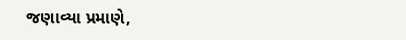જણાવ્યા પ્રમાણે,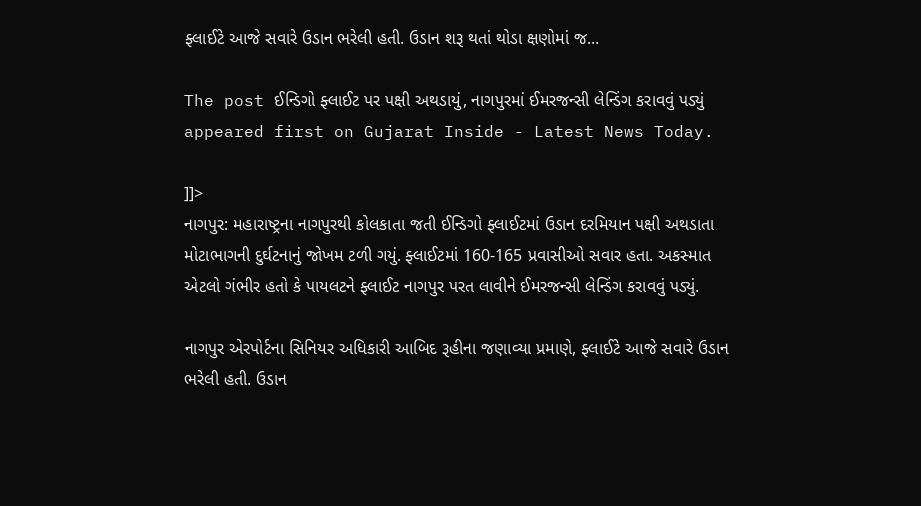ફ્લાઈટે આજે સવારે ઉડાન ભરેલી હતી. ઉડાન શરૂ થતાં થોડા ક્ષણોમાં જ...

The post ઈન્ડિગો ફ્લાઈટ પર પક્ષી અથડાયું, નાગપુરમાં ઈમરજન્સી લેન્ડિંગ કરાવવું પડ્યું appeared first on Gujarat Inside - Latest News Today.

]]>
નાગપુર: મહારાષ્ટ્રના નાગપુરથી કોલકાતા જતી ઈન્ડિગો ફ્લાઈટમાં ઉડાન દરમિયાન પક્ષી અથડાતા મોટાભાગની દુર્ઘટનાનું જોખમ ટળી ગયું. ફ્લાઈટમાં 160-165 પ્રવાસીઓ સવાર હતા. અકસ્માત એટલો ગંભીર હતો કે પાયલટને ફ્લાઈટ નાગપુર પરત લાવીને ઈમરજન્સી લેન્ડિંગ કરાવવું પડ્યું.

નાગપુર એરપોર્ટના સિનિયર અધિકારી આબિદ રૂહીના જણાવ્યા પ્રમાણે, ફ્લાઈટે આજે સવારે ઉડાન ભરેલી હતી. ઉડાન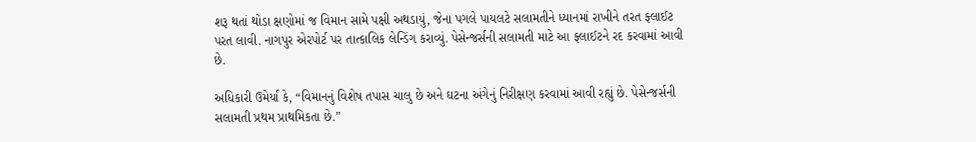શરૂ થતાં થોડા ક્ષણોમાં જ વિમાન સામે પક્ષી અથડાયું, જેના પગલે પાયલટે સલામતીને ધ્યાનમાં રાખીને તરત ફ્લાઈટ પરત લાવી. નાગપુર એરપોર્ટ પર તાત્કાલિક લેન્ડિંગ કરાવ્યું. પેસેન્જર્સની સલામતી માટે આ ફ્લાઈટને રદ કરવામાં આવી છે.

અધિકારી ઉમેર્યા કે, “વિમાનનું વિશેષ તપાસ ચાલુ છે અને ઘટના અંગેનું નિરીક્ષણ કરવામાં આવી રહ્યું છે. પેસેન્જર્સની સલામતી પ્રથમ પ્રાથમિકતા છે.”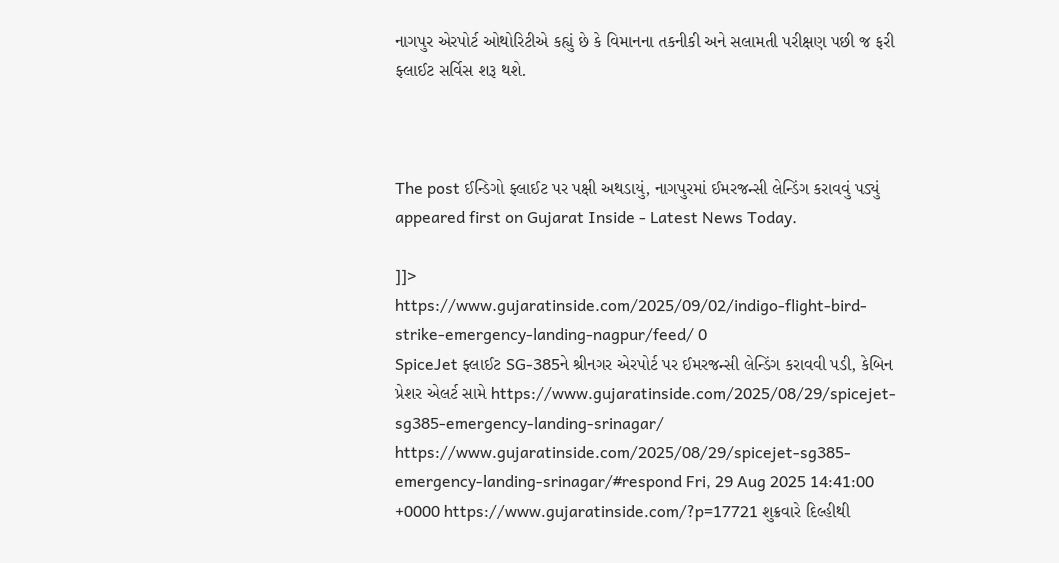નાગપુર એરપોર્ટ ઓથોરિટીએ કહ્યું છે કે વિમાનના તકનીકી અને સલામતી પરીક્ષણ પછી જ ફરી ફ્લાઈટ સર્વિસ શરૂ થશે.



The post ઈન્ડિગો ફ્લાઈટ પર પક્ષી અથડાયું, નાગપુરમાં ઈમરજન્સી લેન્ડિંગ કરાવવું પડ્યું appeared first on Gujarat Inside - Latest News Today.

]]>
https://www.gujaratinside.com/2025/09/02/indigo-flight-bird-strike-emergency-landing-nagpur/feed/ 0
SpiceJet ફ્લાઈટ SG-385ને શ્રીનગર એરપોર્ટ પર ઈમરજન્સી લેન્ડિંગ કરાવવી પડી, કેબિન પ્રેશર એલર્ટ સામે https://www.gujaratinside.com/2025/08/29/spicejet-sg385-emergency-landing-srinagar/ https://www.gujaratinside.com/2025/08/29/spicejet-sg385-emergency-landing-srinagar/#respond Fri, 29 Aug 2025 14:41:00 +0000 https://www.gujaratinside.com/?p=17721 શુક્રવારે દિલ્હીથી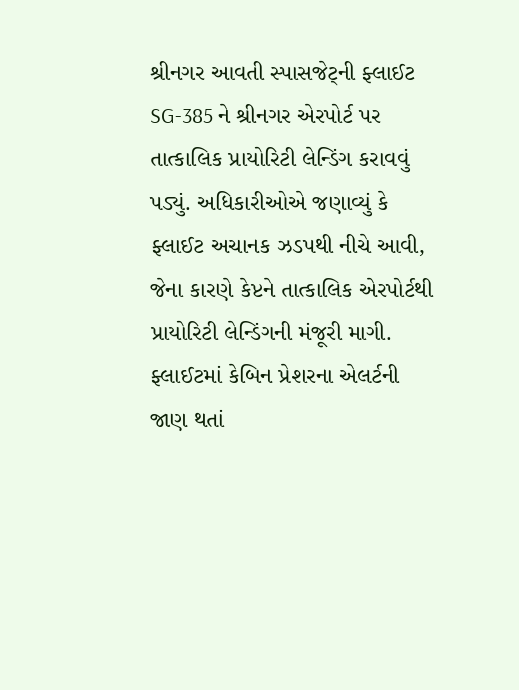શ્રીનગર આવતી સ્પાસજેટ્ની ફ્લાઈટ SG-385 ને શ્રીનગર એરપોર્ટ પર તાત્કાલિક પ્રાયોરિટી લેન્ડિંગ કરાવવું પડ્યું. અધિકારીઓએ જણાવ્યું કે ફ્લાઈટ અચાનક ઝડપથી નીચે આવી, જેના કારણે કેપ્ટને તાત્કાલિક એરપોર્ટથી પ્રાયોરિટી લેન્ડિંગની મંજૂરી માગી. ફ્લાઈટમાં કેબિન પ્રેશરના એલર્ટની જાણ થતાં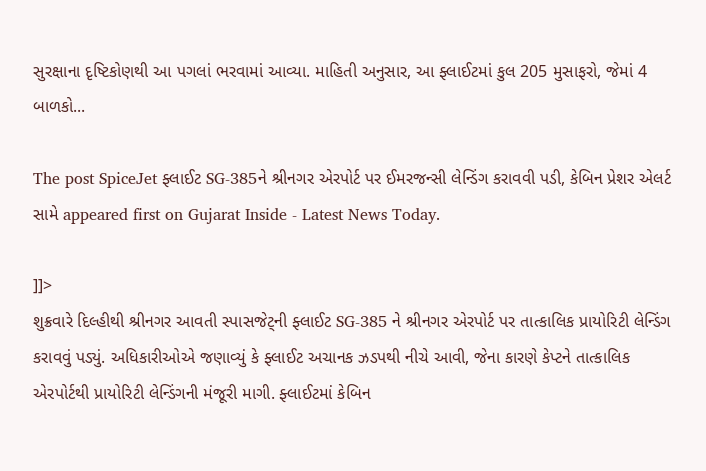સુરક્ષાના દૃષ્ટિકોણથી આ પગલાં ભરવામાં આવ્યા. માહિતી અનુસાર, આ ફ્લાઈટમાં કુલ 205 મુસાફરો, જેમાં 4 બાળકો...

The post SpiceJet ફ્લાઈટ SG-385ને શ્રીનગર એરપોર્ટ પર ઈમરજન્સી લેન્ડિંગ કરાવવી પડી, કેબિન પ્રેશર એલર્ટ સામે appeared first on Gujarat Inside - Latest News Today.

]]>
શુક્રવારે દિલ્હીથી શ્રીનગર આવતી સ્પાસજેટ્ની ફ્લાઈટ SG-385 ને શ્રીનગર એરપોર્ટ પર તાત્કાલિક પ્રાયોરિટી લેન્ડિંગ કરાવવું પડ્યું. અધિકારીઓએ જણાવ્યું કે ફ્લાઈટ અચાનક ઝડપથી નીચે આવી, જેના કારણે કેપ્ટને તાત્કાલિક એરપોર્ટથી પ્રાયોરિટી લેન્ડિંગની મંજૂરી માગી. ફ્લાઈટમાં કેબિન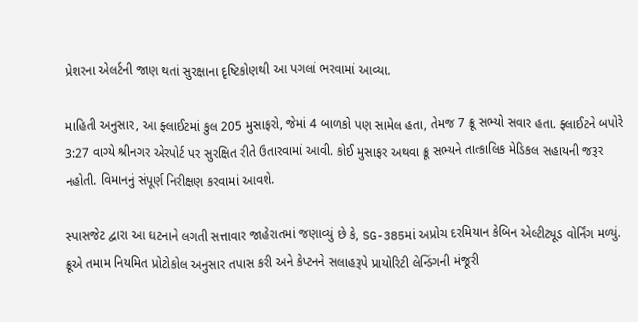પ્રેશરના એલર્ટની જાણ થતાં સુરક્ષાના દૃષ્ટિકોણથી આ પગલાં ભરવામાં આવ્યા.

માહિતી અનુસાર, આ ફ્લાઈટમાં કુલ 205 મુસાફરો, જેમાં 4 બાળકો પણ સામેલ હતા, તેમજ 7 ક્રૂ સભ્યો સવાર હતા. ફ્લાઈટને બપોરે 3:27 વાગ્યે શ્રીનગર એરપોર્ટ પર સુરક્ષિત રીતે ઉતારવામાં આવી. કોઈ મુસાફર અથવા ક્રૂ સભ્યને તાત્કાલિક મેડિકલ સહાયની જરૂર નહોતી. વિમાનનું સંપૂર્ણ નિરીક્ષણ કરવામાં આવશે.

સ્પાસજેટ દ્વારા આ ઘટનાને લગતી સત્તાવાર જાહેરાતમાં જણાવ્યું છે કે, SG-385માં અપ્રોચ દરમિયાન કેબિન એલ્ટીટ્યૂડ વોર્નિંગ મળ્યું. ક્રૂએ તમામ નિયમિત પ્રોટોકોલ અનુસાર તપાસ કરી અને કેપ્ટનને સલાહરૂપે પ્રાયોરિટી લેન્ડિંગની મંજૂરી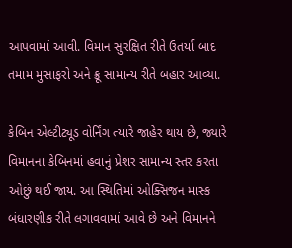આપવામાં આવી. વિમાન સુરક્ષિત રીતે ઉતર્યા બાદ તમામ મુસાફરો અને ક્રૂ સામાન્ય રીતે બહાર આવ્યા.

કેબિન એલ્ટીટ્યૂડ વોર્નિંગ ત્યારે જાહેર થાય છે, જ્યારે વિમાનના કેબિનમાં હવાનું પ્રેશર સામાન્ય સ્તર કરતા ઓછું થઈ જાય. આ સ્થિતિમાં ઓક્સિજન માસ્ક બંધારણીક રીતે લગાવવામાં આવે છે અને વિમાનને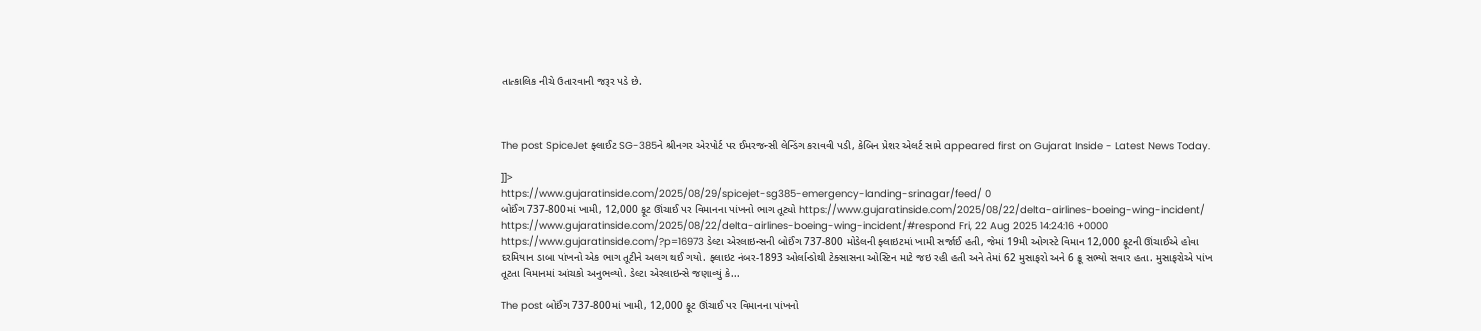તાત્કાલિક નીચે ઉતારવાની જરૂર પડે છે.



The post SpiceJet ફ્લાઈટ SG-385ને શ્રીનગર એરપોર્ટ પર ઈમરજન્સી લેન્ડિંગ કરાવવી પડી, કેબિન પ્રેશર એલર્ટ સામે appeared first on Gujarat Inside - Latest News Today.

]]>
https://www.gujaratinside.com/2025/08/29/spicejet-sg385-emergency-landing-srinagar/feed/ 0
બોઈંગ 737-800માં ખામી, 12,000 ફૂટ ઊંચાઈ પર વિમાનના પાંખનો ભાગ તૂટ્યો https://www.gujaratinside.com/2025/08/22/delta-airlines-boeing-wing-incident/ https://www.gujaratinside.com/2025/08/22/delta-airlines-boeing-wing-incident/#respond Fri, 22 Aug 2025 14:24:16 +0000 https://www.gujaratinside.com/?p=16973 ડેલ્ટા એરલાઇન્સની બોઈંગ 737-800 મોડેલની ફ્લાઇટમાં ખામી સર્જાઈ હતી, જેમાં 19મી ઓગસ્ટે વિમાન 12,000 ફૂટની ઊંચાઈએ હોવા દરમિયાન ડાબા પાંખનો એક ભાગ તૂટીને અલગ થઈ ગયો. ફ્લાઇટ નંબર-1893 ઓર્લાન્ડોથી ટેક્સાસના ઓસ્ટિન માટે જઇ રહી હતી અને તેમાં 62 મુસાફરો અને 6 ક્રૂ સભ્યો સવાર હતા. મુસાફરોએ પાંખ તૂટતા વિમાનમાં આંચકો અનુભવ્યો. ડેલ્ટા એરલાઇન્સે જણાવ્યું કે...

The post બોઈંગ 737-800માં ખામી, 12,000 ફૂટ ઊંચાઈ પર વિમાનના પાંખનો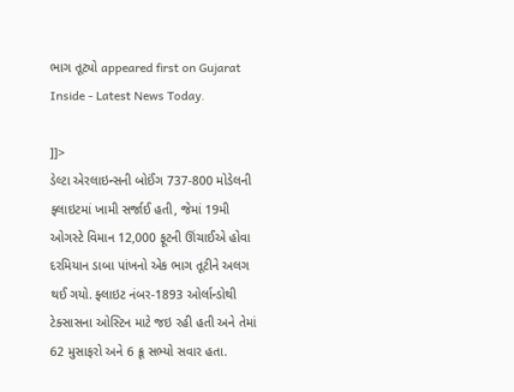ભાગ તૂટ્યો appeared first on Gujarat Inside - Latest News Today.

]]>
ડેલ્ટા એરલાઇન્સની બોઈંગ 737-800 મોડેલની ફ્લાઇટમાં ખામી સર્જાઈ હતી, જેમાં 19મી ઓગસ્ટે વિમાન 12,000 ફૂટની ઊંચાઈએ હોવા દરમિયાન ડાબા પાંખનો એક ભાગ તૂટીને અલગ થઈ ગયો. ફ્લાઇટ નંબર-1893 ઓર્લાન્ડોથી ટેક્સાસના ઓસ્ટિન માટે જઇ રહી હતી અને તેમાં 62 મુસાફરો અને 6 ક્રૂ સભ્યો સવાર હતા.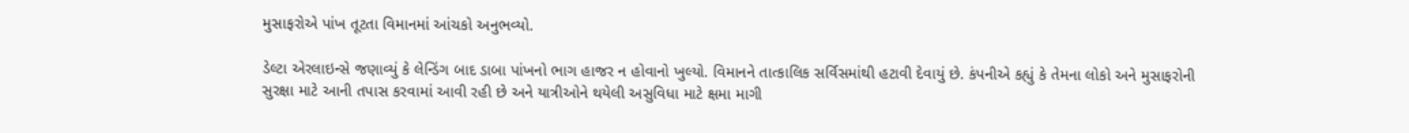મુસાફરોએ પાંખ તૂટતા વિમાનમાં આંચકો અનુભવ્યો.

ડેલ્ટા એરલાઇન્સે જણાવ્યું કે લેન્ડિંગ બાદ ડાબા પાંખનો ભાગ હાજર ન હોવાનો ખુલ્યો. વિમાનને તાત્કાલિક સર્વિસમાંથી હટાવી દેવાયું છે. કંપનીએ કહ્યું કે તેમના લોકો અને મુસાફરોની સુરક્ષા માટે આની તપાસ કરવામાં આવી રહી છે અને યાત્રીઓને થયેલી અસુવિધા માટે ક્ષમા માગી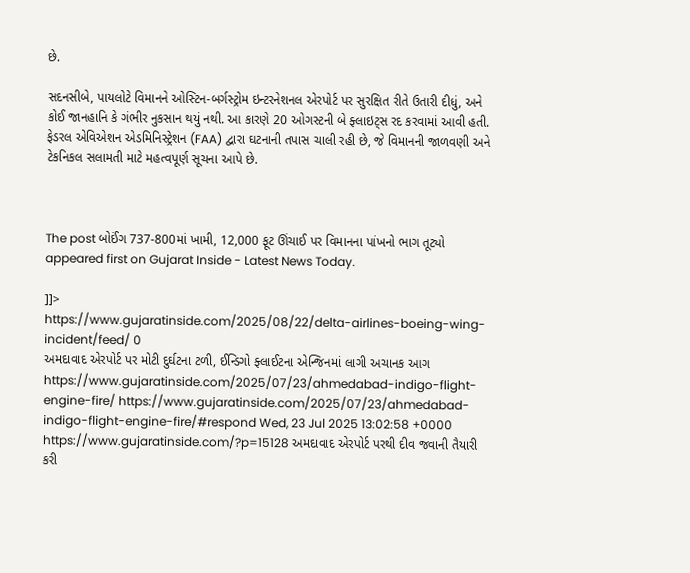છે.

સદનસીબે, પાયલોટે વિમાનને ઓસ્ટિન-બર્ગસ્ટ્રોમ ઇન્ટરનેશનલ એરપોર્ટ પર સુરક્ષિત રીતે ઉતારી દીધું, અને કોઈ જાનહાનિ કે ગંભીર નુકસાન થયું નથી. આ કારણે 20 ઓગસ્ટની બે ફ્લાઇટ્સ રદ કરવામાં આવી હતી. ફેડરલ એવિએશન એડમિનિસ્ટ્રેશન (FAA) દ્વારા ઘટનાની તપાસ ચાલી રહી છે, જે વિમાનની જાળવણી અને ટેકનિકલ સલામતી માટે મહત્વપૂર્ણ સૂચના આપે છે.



The post બોઈંગ 737-800માં ખામી, 12,000 ફૂટ ઊંચાઈ પર વિમાનના પાંખનો ભાગ તૂટ્યો appeared first on Gujarat Inside - Latest News Today.

]]>
https://www.gujaratinside.com/2025/08/22/delta-airlines-boeing-wing-incident/feed/ 0
અમદાવાદ એરપોર્ટ પર મોટી દુર્ઘટના ટળી, ઈન્ડિગો ફ્લાઈટના એન્જિનમાં લાગી અચાનક આગ https://www.gujaratinside.com/2025/07/23/ahmedabad-indigo-flight-engine-fire/ https://www.gujaratinside.com/2025/07/23/ahmedabad-indigo-flight-engine-fire/#respond Wed, 23 Jul 2025 13:02:58 +0000 https://www.gujaratinside.com/?p=15128 અમદાવાદ એરપોર્ટ પરથી દીવ જવાની તૈયારી કરી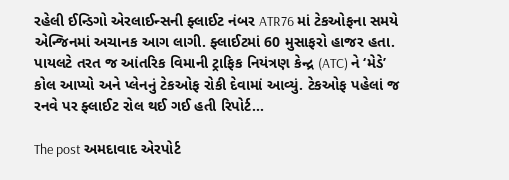રહેલી ઈન્ડિગો એરલાઈન્સની ફ્લાઈટ નંબર ATR76 માં ટેકઓફના સમયે એન્જિનમાં અચાનક આગ લાગી. ફ્લાઈટમાં 60 મુસાફરો હાજર હતા. પાયલટે તરત જ આંતરિક વિમાની ટ્રાફિક નિયંત્રણ કેન્દ્ર (ATC) ને ‘મેડે’ કોલ આપ્યો અને પ્લેનનું ટેકઓફ રોકી દેવામાં આવ્યું. ટેકઓફ પહેલાં જ રનવે પર ફ્લાઈટ રોલ થઈ ગઈ હતી રિપોર્ટ...

The post અમદાવાદ એરપોર્ટ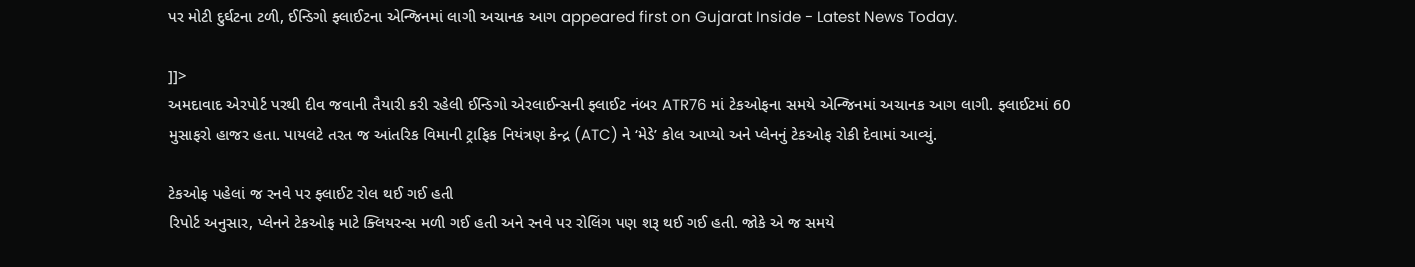પર મોટી દુર્ઘટના ટળી, ઈન્ડિગો ફ્લાઈટના એન્જિનમાં લાગી અચાનક આગ appeared first on Gujarat Inside - Latest News Today.

]]>
અમદાવાદ એરપોર્ટ પરથી દીવ જવાની તૈયારી કરી રહેલી ઈન્ડિગો એરલાઈન્સની ફ્લાઈટ નંબર ATR76 માં ટેકઓફના સમયે એન્જિનમાં અચાનક આગ લાગી. ફ્લાઈટમાં 60 મુસાફરો હાજર હતા. પાયલટે તરત જ આંતરિક વિમાની ટ્રાફિક નિયંત્રણ કેન્દ્ર (ATC) ને ‘મેડે’ કોલ આપ્યો અને પ્લેનનું ટેકઓફ રોકી દેવામાં આવ્યું.

ટેકઓફ પહેલાં જ રનવે પર ફ્લાઈટ રોલ થઈ ગઈ હતી
રિપોર્ટ અનુસાર, પ્લેનને ટેકઓફ માટે ક્લિયરન્સ મળી ગઈ હતી અને રનવે પર રોલિંગ પણ શરૂ થઈ ગઈ હતી. જોકે એ જ સમયે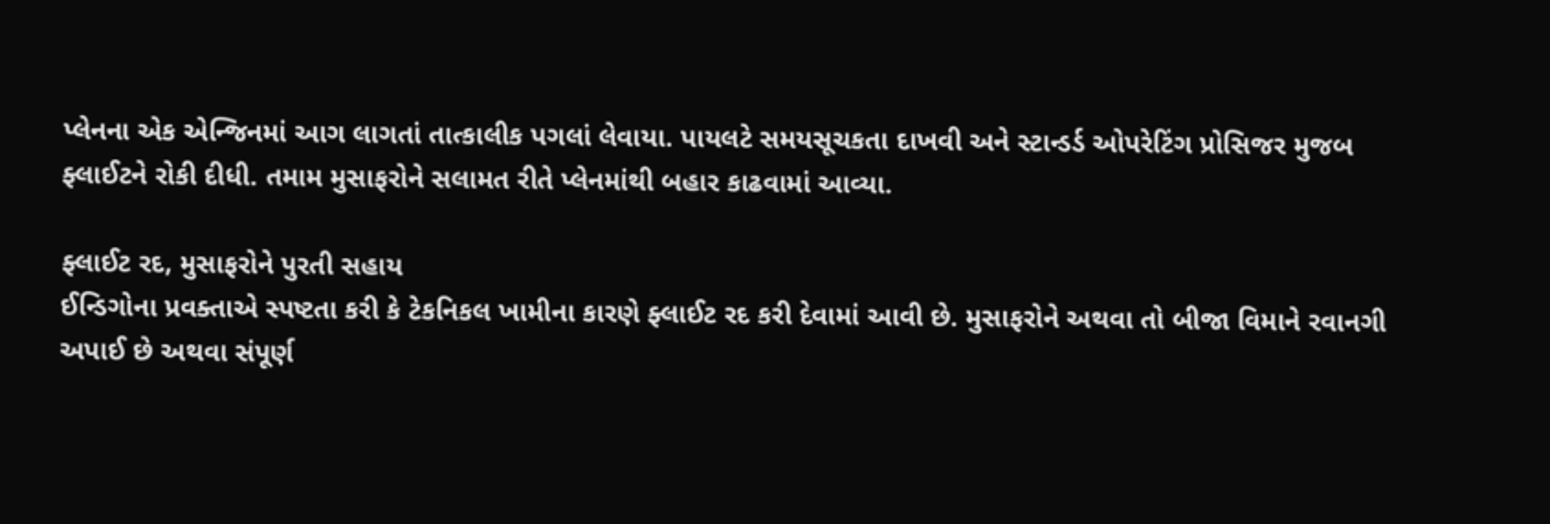પ્લેનના એક એન્જિનમાં આગ લાગતાં તાત્કાલીક પગલાં લેવાયા. પાયલટે સમયસૂચકતા દાખવી અને સ્ટાન્ડર્ડ ઓપરેટિંગ પ્રોસિજર મુજબ ફ્લાઈટને રોકી દીધી. તમામ મુસાફરોને સલામત રીતે પ્લેનમાંથી બહાર કાઢવામાં આવ્યા.

ફ્લાઈટ રદ, મુસાફરોને પુરતી સહાય
ઈન્ડિગોના પ્રવક્તાએ સ્પષ્ટતા કરી કે ટેકનિકલ ખામીના કારણે ફ્લાઈટ રદ કરી દેવામાં આવી છે. મુસાફરોને અથવા તો બીજા વિમાને રવાનગી અપાઈ છે અથવા સંપૂર્ણ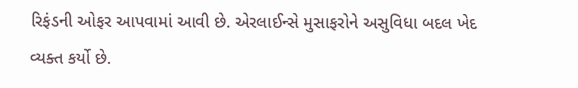રિફંડની ઓફર આપવામાં આવી છે. એરલાઈન્સે મુસાફરોને અસુવિધા બદલ ખેદ વ્યક્ત કર્યો છે.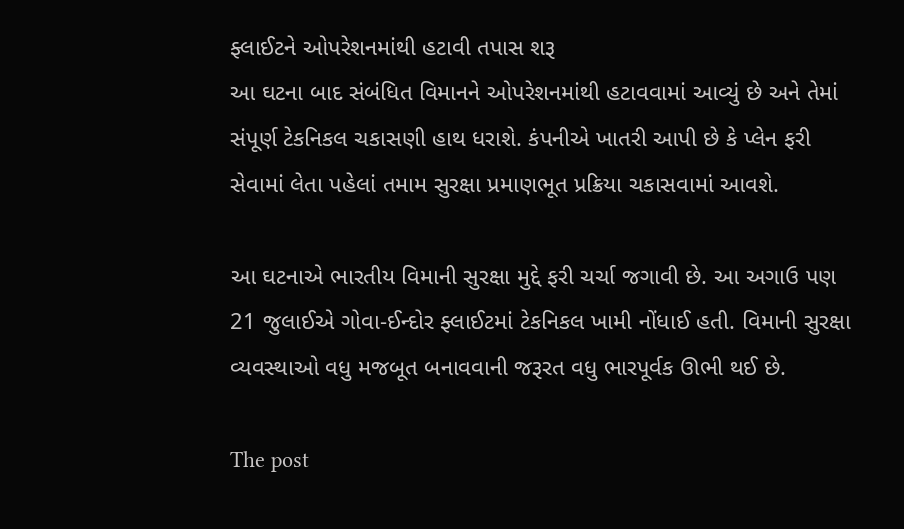ફ્લાઈટને ઓપરેશનમાંથી હટાવી તપાસ શરૂ
આ ઘટના બાદ સંબંધિત વિમાનને ઓપરેશનમાંથી હટાવવામાં આવ્યું છે અને તેમાં સંપૂર્ણ ટેકનિકલ ચકાસણી હાથ ધરાશે. કંપનીએ ખાતરી આપી છે કે પ્લેન ફરી સેવામાં લેતા પહેલાં તમામ સુરક્ષા પ્રમાણભૂત પ્રક્રિયા ચકાસવામાં આવશે.

આ ઘટનાએ ભારતીય વિમાની સુરક્ષા મુદ્દે ફરી ચર્ચા જગાવી છે. આ અગાઉ પણ 21 જુલાઈએ ગોવા-ઈન્દોર ફ્લાઈટમાં ટેકનિકલ ખામી નોંધાઈ હતી. વિમાની સુરક્ષા વ્યવસ્થાઓ વધુ મજબૂત બનાવવાની જરૂરત વધુ ભારપૂર્વક ઊભી થઈ છે.

The post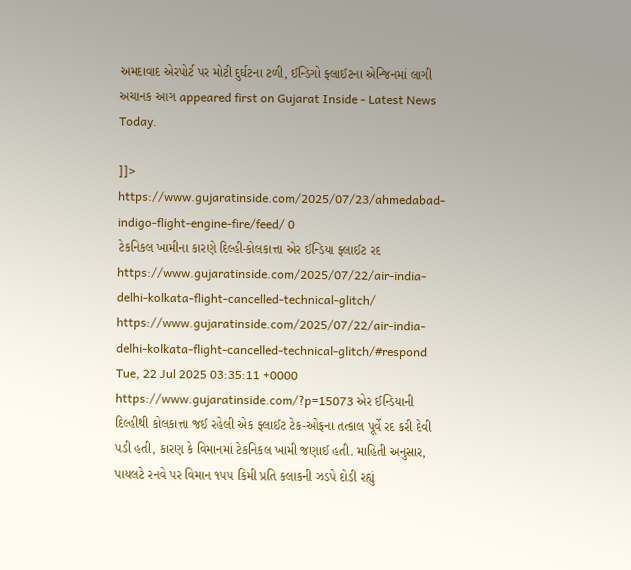અમદાવાદ એરપોર્ટ પર મોટી દુર્ઘટના ટળી, ઈન્ડિગો ફ્લાઈટના એન્જિનમાં લાગી અચાનક આગ appeared first on Gujarat Inside - Latest News Today.

]]>
https://www.gujaratinside.com/2025/07/23/ahmedabad-indigo-flight-engine-fire/feed/ 0
ટેકનિકલ ખામીના કારણે દિલ્હી-કોલકાત્તા એર ઈન્ડિયા ફ્લાઈટ રદ https://www.gujaratinside.com/2025/07/22/air-india-delhi-kolkata-flight-cancelled-technical-glitch/ https://www.gujaratinside.com/2025/07/22/air-india-delhi-kolkata-flight-cancelled-technical-glitch/#respond Tue, 22 Jul 2025 03:35:11 +0000 https://www.gujaratinside.com/?p=15073 એર ઈન્ડિયાની દિલ્હીથી કોલકાત્તા જઈ રહેલી એક ફ્લાઈટ ટેક-ઓફના તત્કાલ પૂર્વે રદ કરી દેવી પડી હતી, કારણ કે વિમાનમાં ટેકનિકલ ખામી જણાઈ હતી. માહિતી અનુસાર, પાયલટે રનવે પર વિમાન ૧૫૫ કિમી પ્રતિ કલાકની ઝડપે દોડી રહ્યું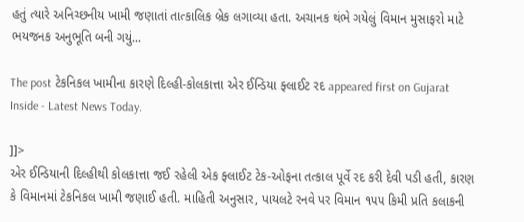હતું ત્યારે અનિચ્છનીય ખામી જણાતાં તાત્કાલિક બ્રેક લગાવ્યા હતા. અચાનક થંભે ગયેલું વિમાન મુસાફરો માટે ભયજનક અનુભૂતિ બની ગયું...

The post ટેકનિકલ ખામીના કારણે દિલ્હી-કોલકાત્તા એર ઈન્ડિયા ફ્લાઈટ રદ appeared first on Gujarat Inside - Latest News Today.

]]>
એર ઈન્ડિયાની દિલ્હીથી કોલકાત્તા જઈ રહેલી એક ફ્લાઈટ ટેક-ઓફના તત્કાલ પૂર્વે રદ કરી દેવી પડી હતી, કારણ કે વિમાનમાં ટેકનિકલ ખામી જણાઈ હતી. માહિતી અનુસાર, પાયલટે રનવે પર વિમાન ૧૫૫ કિમી પ્રતિ કલાકની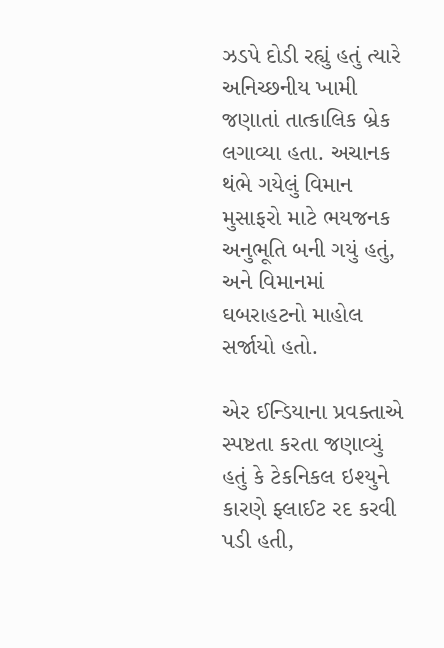ઝડપે દોડી રહ્યું હતું ત્યારે અનિચ્છનીય ખામી જણાતાં તાત્કાલિક બ્રેક લગાવ્યા હતા. અચાનક થંભે ગયેલું વિમાન મુસાફરો માટે ભયજનક અનુભૂતિ બની ગયું હતું, અને વિમાનમાં ઘબરાહટનો માહોલ સર્જાયો હતો.

એર ઈન્ડિયાના પ્રવક્તાએ સ્પષ્ટતા કરતા જણાવ્યું હતું કે ટેકનિકલ ઇશ્યુને કારણે ફ્લાઈટ રદ કરવી પડી હતી,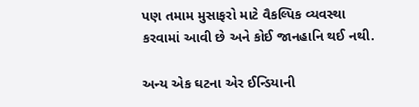પણ તમામ મુસાફરો માટે વૈકલ્પિક વ્યવસ્થા કરવામાં આવી છે અને કોઈ જાનહાનિ થઈ નથી.

અન્ય એક ઘટના એર ઈન્ડિયાની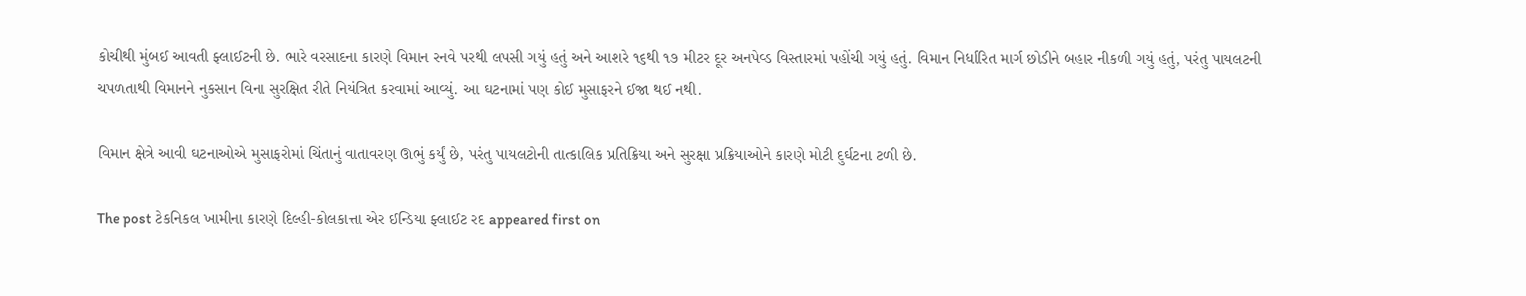કોચીથી મુંબઈ આવતી ફ્લાઈટની છે. ભારે વરસાદના કારણે વિમાન રનવે પરથી લપસી ગયું હતું અને આશરે ૧૬થી ૧૭ મીટર દૂર અનપેવ્ડ વિસ્તારમાં પહોંચી ગયું હતું. વિમાન નિર્ધારિત માર્ગ છોડીને બહાર નીકળી ગયું હતું, પરંતુ પાયલટની ચપળતાથી વિમાનને નુકસાન વિના સુરક્ષિત રીતે નિયંત્રિત કરવામાં આવ્યું. આ ઘટનામાં પણ કોઈ મુસાફરને ઈજા થઈ નથી.

વિમાન ક્ષેત્રે આવી ઘટનાઓએ મુસાફરોમાં ચિંતાનું વાતાવરણ ઊભું કર્યું છે, પરંતુ પાયલટોની તાત્કાલિક પ્રતિક્રિયા અને સુરક્ષા પ્રક્રિયાઓને કારણે મોટી દુર્ઘટના ટળી છે.

The post ટેકનિકલ ખામીના કારણે દિલ્હી-કોલકાત્તા એર ઈન્ડિયા ફ્લાઈટ રદ appeared first on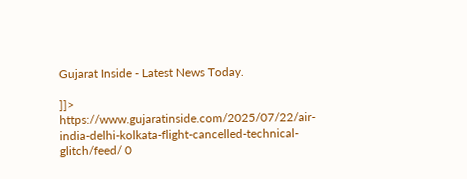Gujarat Inside - Latest News Today.

]]>
https://www.gujaratinside.com/2025/07/22/air-india-delhi-kolkata-flight-cancelled-technical-glitch/feed/ 0